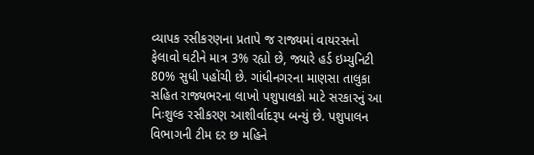વ્યાપક રસીકરણના પ્રતાપે જ રાજ્યમાં વાયરસનો ફેલાવો ઘટીને માત્ર 3% રહ્યો છે, જ્યારે હર્ડ ઇમ્યુનિટી 80% સુધી પહોંચી છે. ગાંધીનગરના માણસા તાલુકા સહિત રાજ્યભરના લાખો પશુપાલકો માટે સરકારનું આ નિઃશુલ્ક રસીકરણ આશીર્વાદરૂપ બન્યું છે. પશુપાલન વિભાગની ટીમ દર છ મહિને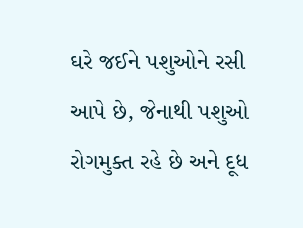ઘરે જઈને પશુઓને રસી આપે છે, જેનાથી પશુઓ રોગમુક્ત રહે છે અને દૂધ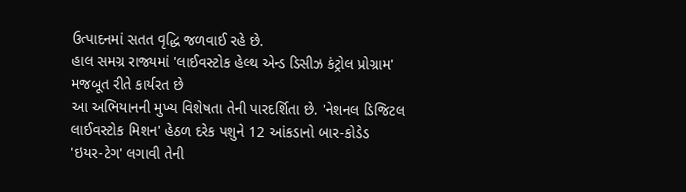ઉત્પાદનમાં સતત વૃદ્ધિ જળવાઈ રહે છે.
હાલ સમગ્ર રાજ્યમાં 'લાઈવસ્ટોક હેલ્થ એન્ડ ડિસીઝ કંટ્રોલ પ્રોગ્રામ' મજબૂત રીતે કાર્યરત છે
આ અભિયાનની મુખ્ય વિશેષતા તેની પારદર્શિતા છે. 'નેશનલ ડિજિટલ લાઈવસ્ટોક મિશન' હેઠળ દરેક પશુને 12 આંકડાનો બાર-કોડેડ 'ઇયર-ટેગ' લગાવી તેની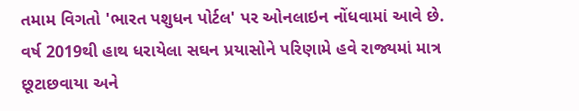તમામ વિગતો 'ભારત પશુધન પોર્ટલ' પર ઓનલાઇન નોંધવામાં આવે છે. વર્ષ 2019થી હાથ ધરાયેલા સઘન પ્રયાસોને પરિણામે હવે રાજ્યમાં માત્ર છૂટાછવાયા અને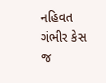નહિવત ગંભીર કેસ જ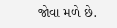જોવા મળે છે.